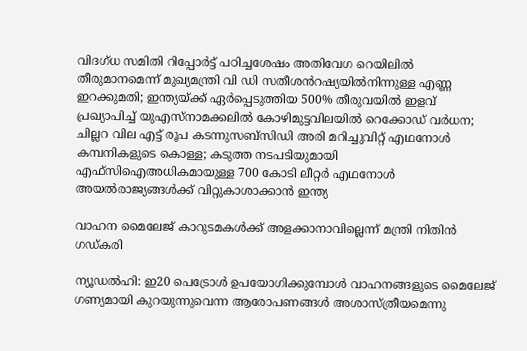വിദഗ്ധ സമിതി റിപ്പോർട്ട് പഠിച്ചശേഷം അതിവേഗ റെയിലിൽ തീരുമാനമെന്ന് മുഖ്യമന്ത്രി വി ഡി സതീശൻറഷ്യയിൽനിന്നുള്ള എണ്ണ ഇറക്കുമതി; ഇന്ത്യയ്ക്ക് ഏ‍ർപ്പെടുത്തിയ 500% തീരുവയിൽ ഇളവ് പ്രഖ്യാപിച്ച് യുഎസ്നാമക്കലിൽ കോഴിമുട്ടവിലയിൽ റെക്കോഡ് വർധന; ചില്ലറ വില എട്ട് രൂപ കടന്നുസബ്സിഡി അരി മറിച്ചുവിറ്റ് എഥനോൾ കമ്പനികളുടെ കൊള്ള; കടുത്ത നടപടിയുമായി എഫ്സിഐഅധികമായുള്ള 700 കോടി ലീറ്റർ എഥനോൾ അയൽരാജ്യങ്ങൾക്ക് വിറ്റുകാശാക്കാൻ ഇന്ത്യ

വാഹന മൈലേജ് കാറുടമകൾക്ക് അളക്കാനാവില്ലെന്ന് മന്ത്രി നിതിൻ ഗഡ്കരി

ന്യൂഡൽഹി: ഇ20 പെട്രോൾ ഉപയോഗിക്കുമ്പോൾ വാഹനങ്ങളുടെ മൈലേജ് ഗണ്യമായി കുറയുന്നുവെന്ന ആരോപണങ്ങൾ അശാസ്ത്രീയമെന്നു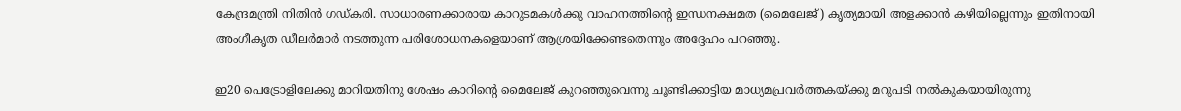കേന്ദ്രമന്ത്രി നിതിൻ ഗഡ്കരി. സാധാരണക്കാരായ കാറുടമകൾക്കു വാഹനത്തിന്റെ ഇന്ധനക്ഷമത (മൈലേജ്) കൃത്യമായി അളക്കാൻ കഴിയില്ലെന്നും ഇതിനായി അംഗീകൃത ഡീലർമാർ നടത്തുന്ന പരിശോധനകളെയാണ് ആശ്രയിക്കേണ്ടതെന്നും അദ്ദേഹം പറഞ്ഞു.

ഇ20 പെട്രോളിലേക്കു മാറിയതിനു ശേഷം കാറിന്റെ മൈലേജ് കുറഞ്ഞുവെന്നു ചൂണ്ടിക്കാട്ടിയ മാധ്യമപ്രവർത്തകയ്ക്കു മറുപടി നൽകുകയായിരുന്നു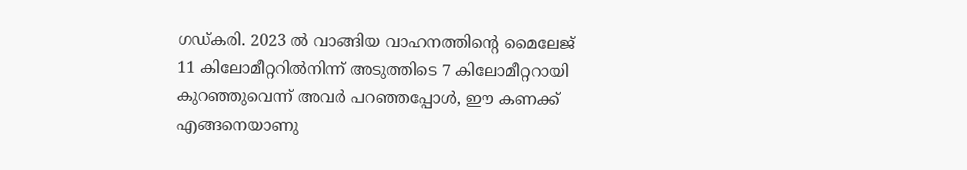ഗഡ്കരി. 2023 ൽ വാങ്ങിയ വാഹനത്തിന്റെ മൈലേജ് 11 കിലോമീറ്ററിൽനിന്ന് അടുത്തിടെ 7 കിലോമീറ്ററായി കുറഞ്ഞുവെന്ന് അവർ പറഞ്ഞപ്പോൾ, ഈ കണക്ക് എങ്ങനെയാണു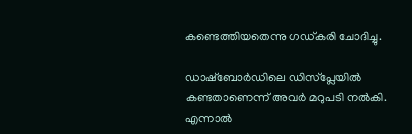കണ്ടെത്തിയതെന്നു ഗഡ്കരി ചോദിച്ചു.

ഡാഷ്‌ബോർഡിലെ ഡിസ്പ്ലേയിൽ കണ്ടതാണെന്ന് അവർ മറുപടി നൽകി. എന്നാൽ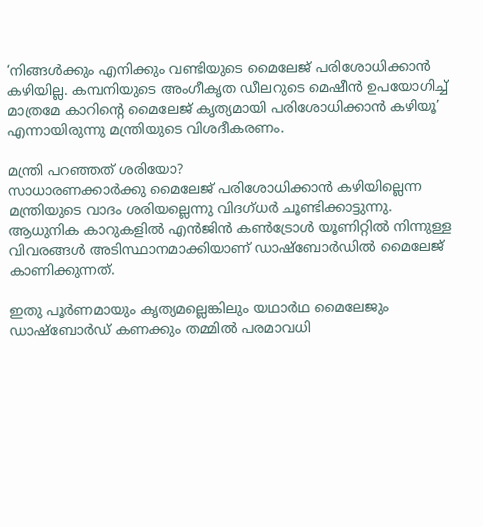‘നിങ്ങൾക്കും എനിക്കും വണ്ടിയുടെ മൈലേജ് പരിശോധിക്കാൻ കഴിയില്ല. കമ്പനിയുടെ അംഗീകൃത ഡീലറുടെ മെഷീൻ ഉപയോഗിച്ച് മാത്രമേ കാറിന്റെ മൈലേജ് കൃത്യമായി പരിശോധിക്കാൻ കഴിയൂ’ എന്നായിരുന്നു മന്ത്രിയുടെ വിശദീകരണം.

മന്ത്രി പറഞ്ഞത് ശരിയോ?
സാധാരണക്കാർക്കു മൈലേജ് പരിശോധിക്കാൻ കഴിയില്ലെന്ന മന്ത്രിയുടെ വാദം ശരിയല്ലെന്നു വിദഗ്ധർ ചൂണ്ടിക്കാട്ടുന്നു. ആധുനിക കാറുകളിൽ എൻജിൻ കൺട്രോൾ യൂണിറ്റിൽ നിന്നുള്ള വിവരങ്ങൾ അടിസ്ഥാനമാക്കിയാണ് ഡാഷ്‌ബോർഡിൽ മൈലേജ് കാണിക്കുന്നത്.

ഇതു പൂർണമായും കൃത്യമല്ലെങ്കിലും യഥാർഥ മൈലേജും ഡാഷ്‌ബോർഡ് കണക്കും തമ്മിൽ പരമാവധി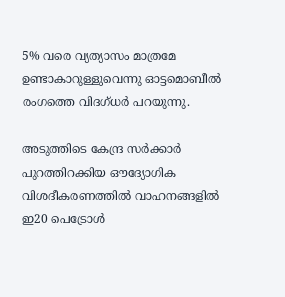5% വരെ വ്യത്യാസം മാത്രമേ ഉണ്ടാകാറുള്ളുവെന്നു ഓട്ടമൊബീൽ രംഗത്തെ വിദഗ്ധർ പറയുന്നു.

അടുത്തിടെ കേന്ദ്ര സർക്കാർ പുറത്തിറക്കിയ ഔദ്യോഗിക വിശദീകരണത്തിൽ വാഹനങ്ങളിൽ ഇ20 പെട്രോൾ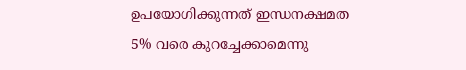ഉപയോഗിക്കുന്നത് ഇന്ധനക്ഷമത 5% വരെ കുറച്ചേക്കാമെന്നു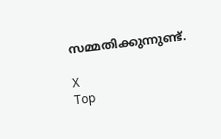സമ്മതിക്കുന്നുണ്ട്.

X
Top